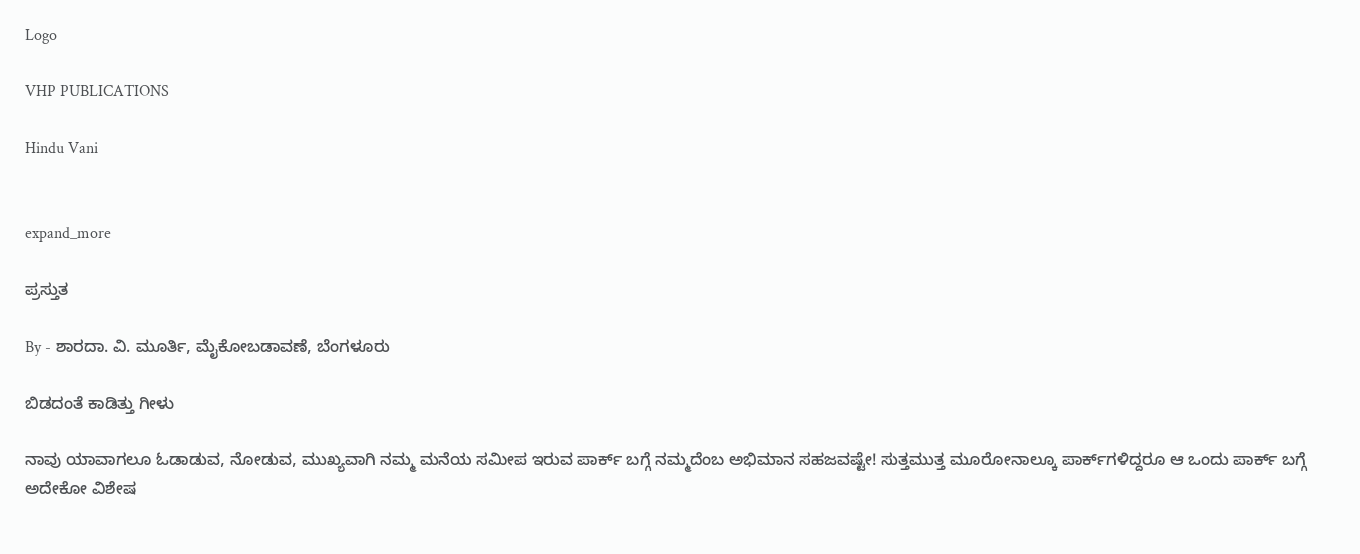Logo

VHP PUBLICATIONS

Hindu Vani


expand_more

ಪ್ರಸ್ತುತ

By - ಶಾರದಾ. ವಿ. ಮೂರ್ತಿ, ಮೈಕೋಬಡಾವಣೆ, ಬೆಂಗಳೂರು

ಬಿಡದಂತೆ ಕಾಡಿತ್ತು ಗೀಳು

ನಾವು ಯಾವಾಗಲೂ ಓಡಾಡುವ, ನೋಡುವ, ಮುಖ್ಯವಾಗಿ ನಮ್ಮ ಮನೆಯ ಸಮೀಪ ಇರುವ ಪಾರ್ಕ್ ಬಗ್ಗೆ ನಮ್ಮದೆಂಬ ಅಭಿಮಾನ ಸಹಜವಷ್ಟೇ! ಸುತ್ತಮುತ್ತ ಮೂರೋನಾಲ್ಕೂ ಪಾರ್ಕ್‌ಗಳಿದ್ದರೂ ಆ ಒಂದು ಪಾರ್ಕ್‌ ಬಗ್ಗೆ ಅದೇಕೋ ವಿಶೇಷ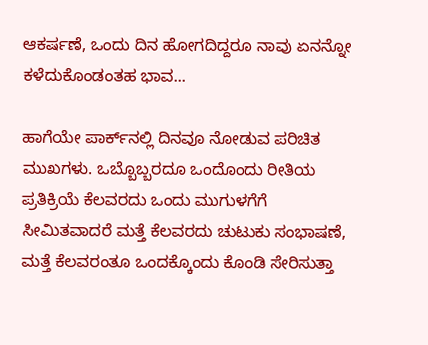ಆಕರ್ಷಣೆ, ಒಂದು ದಿನ ಹೋಗದಿದ್ದರೂ ನಾವು ಏನನ್ನೋ ಕಳೆದುಕೊಂಡಂತಹ ಭಾವ...

ಹಾಗೆಯೇ ಪಾರ್ಕ್‌ನಲ್ಲಿ ದಿನವೂ ನೋಡುವ ಪರಿಚಿತ ಮುಖಗಳು. ಒಬ್ಬೊಬ್ಬರದೂ ಒಂದೊಂದು ರೀತಿಯ ಪ್ರತಿಕ್ರಿಯೆ ಕೆಲವರದು ಒಂದು ಮುಗುಳಗೆಗೆ ಸೀಮಿತವಾದರೆ ಮತ್ತೆ ಕೆಲವರದು ಚುಟುಕು ಸಂಭಾಷಣೆ, ಮತ್ತೆ ಕೆಲವರಂತೂ ಒಂದಕ್ಕೊಂದು ಕೊಂಡಿ ಸೇರಿಸುತ್ತಾ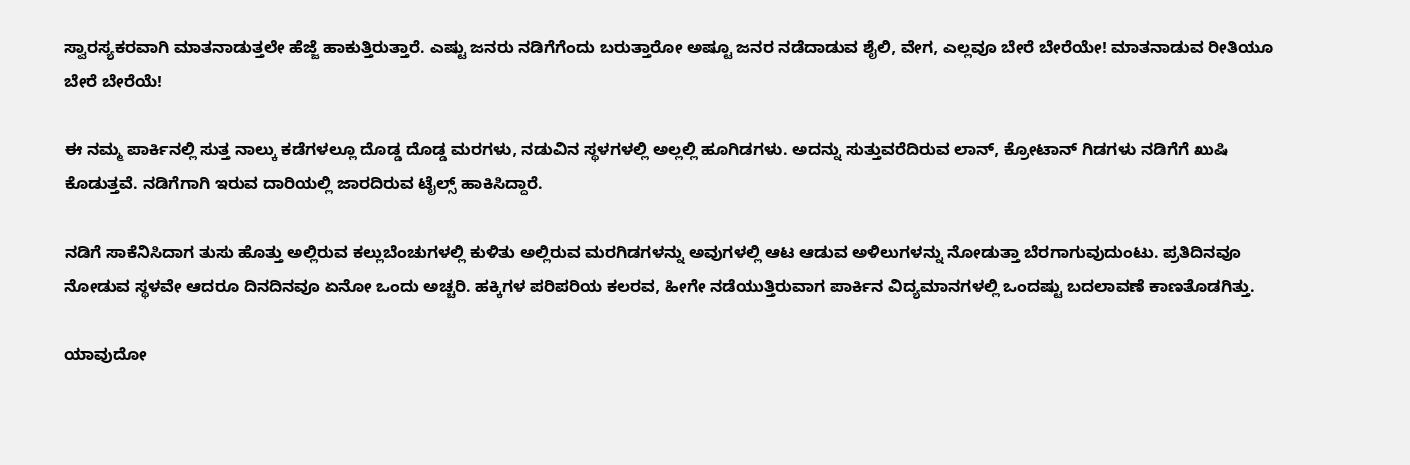ಸ್ವಾರಸ್ಯಕರವಾಗಿ ಮಾತನಾಡುತ್ತಲೇ ಹೆಜ್ಜೆ ಹಾಕುತ್ತಿರುತ್ತಾರೆ. ಎಷ್ಟು ಜನರು ನಡಿಗೆಗೆಂದು ಬರುತ್ತಾರೋ ಅಷ್ಟೂ ಜನರ ನಡೆದಾಡುವ ಶೈಲಿ, ವೇಗ, ಎಲ್ಲವೂ ಬೇರೆ ಬೇರೆಯೇ! ಮಾತನಾಡುವ ರೀತಿಯೂ ಬೇರೆ ಬೇರೆಯೆ!

ಈ ನಮ್ಮ ಪಾರ್ಕಿನಲ್ಲಿ ಸುತ್ತ ನಾಲ್ಕು ಕಡೆಗಳಲ್ಲೂ ದೊಡ್ಡ ದೊಡ್ಡ ಮರಗಳು, ನಡುವಿನ ಸ್ಥಳಗಳಲ್ಲಿ ಅಲ್ಲಲ್ಲಿ ಹೂಗಿಡಗಳು. ಅದನ್ನು ಸುತ್ತುವರೆದಿರುವ ಲಾನ್, ಕ್ರೋಟಾನ್ ಗಿಡಗಳು ನಡಿಗೆಗೆ ಖುಷಿ ಕೊಡುತ್ತವೆ. ನಡಿಗೆಗಾಗಿ ಇರುವ ದಾರಿಯಲ್ಲಿ ಜಾರದಿರುವ ಟೈಲ್ಸ್ ಹಾಕಿಸಿದ್ದಾರೆ.

ನಡಿಗೆ ಸಾಕೆನಿಸಿದಾಗ ತುಸು ಹೊತ್ತು ಅಲ್ಲಿರುವ ಕಲ್ಲುಬೆಂಚುಗಳಲ್ಲಿ ಕುಳಿತು ಅಲ್ಲಿರುವ ಮರಗಿಡಗಳನ್ನು ಅವುಗಳಲ್ಲಿ ಆಟ ಆಡುವ ಅಳಿಲುಗಳನ್ನು ನೋಡುತ್ತಾ ಬೆರಗಾಗುವುದುಂಟು. ಪ್ರತಿದಿನವೂ ನೋಡುವ ಸ್ಥಳವೇ ಆದರೂ ದಿನದಿನವೂ ಏನೋ ಒಂದು ಅಚ್ಚರಿ. ಹಕ್ಕಿಗಳ ಪರಿಪರಿಯ ಕಲರವ, ಹೀಗೇ ನಡೆಯುತ್ತಿರುವಾಗ ಪಾರ್ಕಿನ ವಿದ್ಯಮಾನಗಳಲ್ಲಿ ಒಂದಷ್ಟು ಬದಲಾವಣೆ ಕಾಣತೊಡಗಿತ್ತು.

ಯಾವುದೋ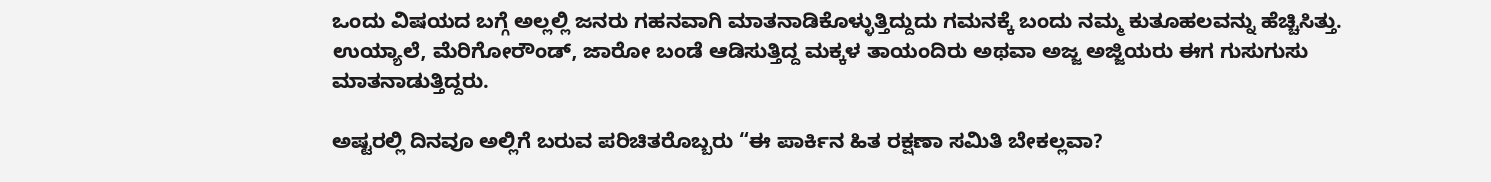ಒಂದು ವಿಷಯದ ಬಗ್ಗೆ ಅಲ್ಲಲ್ಲಿ ಜನರು ಗಹನವಾಗಿ ಮಾತನಾಡಿಕೊಳ್ಳುತ್ತಿದ್ದುದು ಗಮನಕ್ಕೆ ಬಂದು ನಮ್ಮ ಕುತೂಹಲವನ್ನು ಹೆಚ್ಚಿಸಿತ್ತು. ಉಯ್ಯಾಲೆ, ಮೆರಿಗೋರೌಂಡ್, ಜಾರೋ ಬಂಡೆ ಆಡಿಸುತ್ತಿದ್ದ ಮಕ್ಕಳ ತಾಯಂದಿರು ಅಥವಾ ಅಜ್ಜ ಅಜ್ಜಿಯರು ಈಗ ಗುಸುಗುಸು ಮಾತನಾಡುತ್ತಿದ್ದರು.

ಅಷ್ಟರಲ್ಲಿ ದಿನವೂ ಅಲ್ಲಿಗೆ ಬರುವ ಪರಿಚಿತರೊಬ್ಬರು “ಈ ಪಾರ್ಕಿನ ಹಿತ ರಕ್ಷಣಾ ಸಮಿತಿ ಬೇಕಲ್ಲವಾ?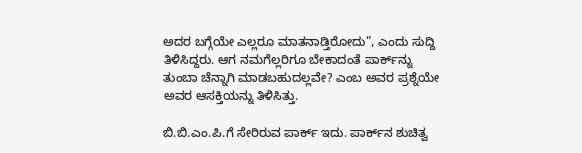ಅದರ ಬಗ್ಗೆಯೇ ಎಲ್ಲರೂ ಮಾತನಾಡ್ತಿರೋದು”, ಎಂದು ಸುದ್ದಿ ತಿಳಿಸಿದ್ದರು. ಆಗ ನಮಗೆಲ್ಲರಿಗೂ ಬೇಕಾದಂತೆ ಪಾರ್ಕ್‌ನ್ನು ತುಂಬಾ ಚೆನ್ನಾಗಿ ಮಾಡಬಹುದಲ್ಲವೇ? ಎಂಬ ಅವರ ಪ್ರಶ್ನೆಯೇ ಅವರ ಆಸಕ್ತಿಯನ್ನು ತಿಳಿಸಿತ್ತು.

ಬಿ.ಬಿ.ಎಂ.ಪಿ.ಗೆ ಸೇರಿರುವ ಪಾರ್ಕ್ ಇದು. ಪಾರ್ಕ್‌ನ ಶುಚಿತ್ವ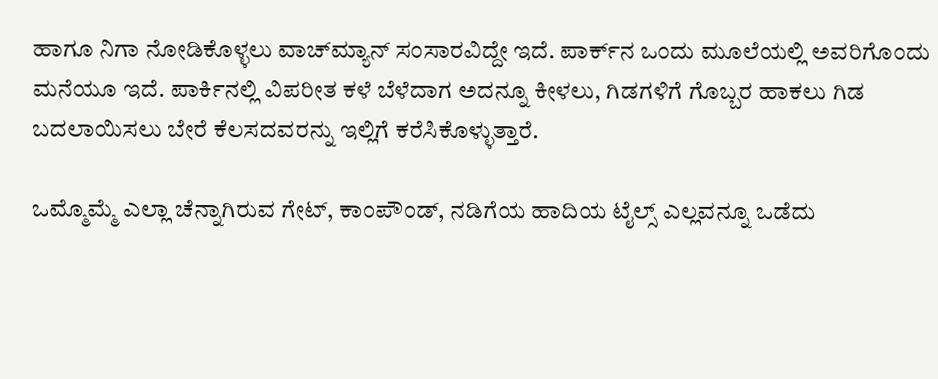ಹಾಗೂ ನಿಗಾ ನೋಡಿಕೊಳ್ಳಲು ವಾಚ್‌ಮ್ಯಾನ್ ಸಂಸಾರವಿದ್ದೇ ಇದೆ. ಪಾರ್ಕ್‌ನ ಒಂದು ಮೂಲೆಯಲ್ಲಿ ಅವರಿಗೊಂದು ಮನೆಯೂ ಇದೆ. ಪಾರ್ಕಿನಲ್ಲಿ ವಿಪರೀತ ಕಳೆ ಬೆಳೆದಾಗ ಅದನ್ನೂ ಕೀಳಲು, ಗಿಡಗಳಿಗೆ ಗೊಬ್ಬರ ಹಾಕಲು ಗಿಡ ಬದಲಾಯಿಸಲು ಬೇರೆ ಕೆಲಸದವರನ್ನು ಇಲ್ಲಿಗೆ ಕರೆಸಿಕೊಳ್ಳುತ್ತಾರೆ.

ಒಮ್ಮೊಮ್ಮೆ ಎಲ್ಲಾ ಚೆನ್ನಾಗಿರುವ ಗೇಟ್, ಕಾಂಪೌಂಡ್, ನಡಿಗೆಯ ಹಾದಿಯ ಟೈಲ್ಸ್ ಎಲ್ಲವನ್ನೂ ಒಡೆದು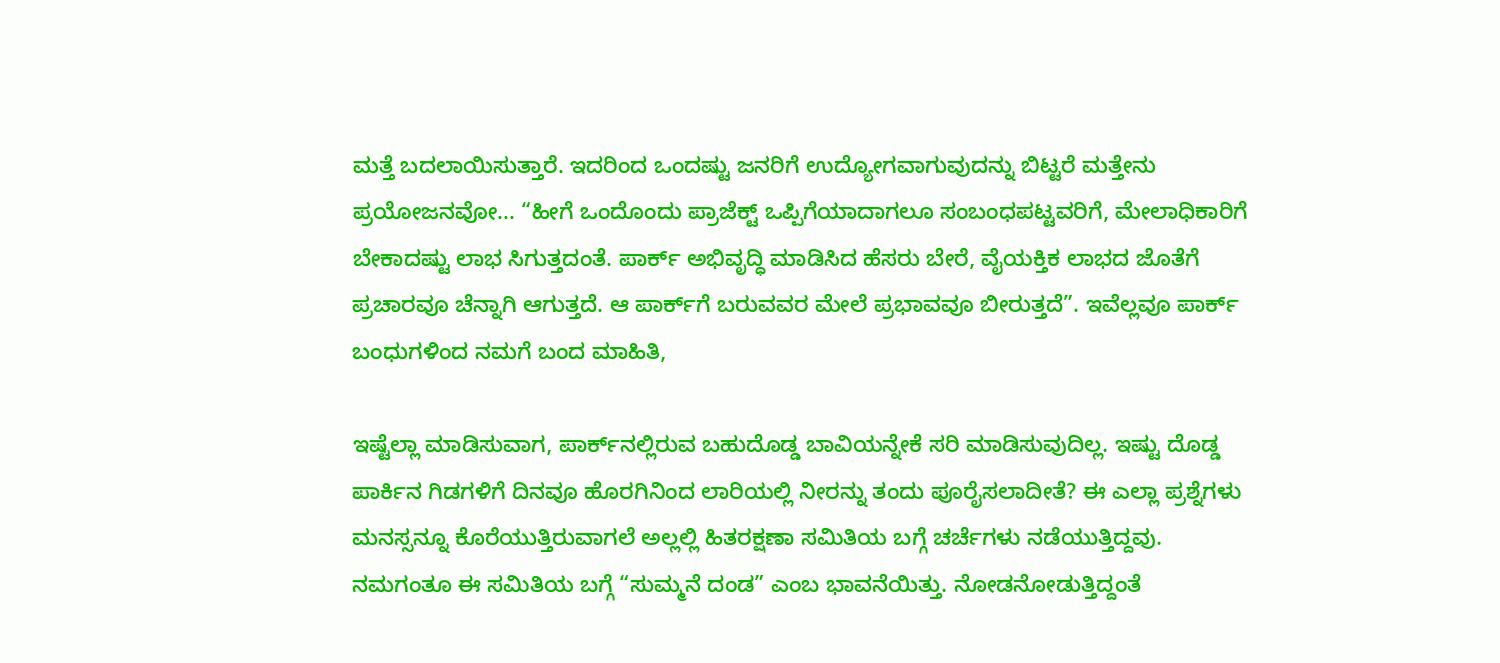ಮತ್ತೆ ಬದಲಾಯಿಸುತ್ತಾರೆ. ಇದರಿಂದ ಒಂದಷ್ಟು ಜನರಿಗೆ ಉದ್ಯೋಗವಾಗುವುದನ್ನು ಬಿಟ್ಟರೆ ಮತ್ತೇನು ಪ್ರಯೋಜನವೋ... “ಹೀಗೆ ಒಂದೊಂದು ಪ್ರಾಜೆಕ್ಟ್ ಒಪ್ಪಿಗೆಯಾದಾಗಲೂ ಸಂಬಂಧಪಟ್ಟವರಿಗೆ, ಮೇಲಾಧಿಕಾರಿಗೆ ಬೇಕಾದಷ್ಟು ಲಾಭ ಸಿಗುತ್ತದಂತೆ. ಪಾರ್ಕ್‌ ಅಭಿವೃದ್ಧಿ ಮಾಡಿಸಿದ ಹೆಸರು ಬೇರೆ, ವೈಯಕ್ತಿಕ ಲಾಭದ ಜೊತೆಗೆ ಪ್ರಚಾರವೂ ಚೆನ್ನಾಗಿ ಆಗುತ್ತದೆ. ಆ ಪಾರ್ಕ್‌ಗೆ ಬರುವವರ ಮೇಲೆ ಪ್ರಭಾವವೂ ಬೀರುತ್ತದೆ”. ಇವೆಲ್ಲವೂ ಪಾರ್ಕ್ ಬಂಧುಗಳಿಂದ ನಮಗೆ ಬಂದ ಮಾಹಿತಿ,

ಇಷ್ಟೆಲ್ಲಾ ಮಾಡಿಸುವಾಗ, ಪಾರ್ಕ್‌ನಲ್ಲಿರುವ ಬಹುದೊಡ್ಡ ಬಾವಿಯನ್ನೇಕೆ ಸರಿ ಮಾಡಿಸುವುದಿಲ್ಲ. ಇಷ್ಟು ದೊಡ್ಡ ಪಾರ್ಕಿನ ಗಿಡಗಳಿಗೆ ದಿನವೂ ಹೊರಗಿನಿಂದ ಲಾರಿಯಲ್ಲಿ ನೀರನ್ನು ತಂದು ಪೂರೈಸಲಾದೀತೆ? ಈ ಎಲ್ಲಾ ಪ್ರಶ್ನೆಗಳು ಮನಸ್ಸನ್ನೂ ಕೊರೆಯುತ್ತಿರುವಾಗಲೆ ಅಲ್ಲಲ್ಲಿ ಹಿತರಕ್ಷಣಾ ಸಮಿತಿಯ ಬಗ್ಗೆ ಚರ್ಚೆಗಳು ನಡೆಯುತ್ತಿದ್ದವು. ನಮಗಂತೂ ಈ ಸಮಿತಿಯ ಬಗ್ಗೆ “ಸುಮ್ಮನೆ ದಂಡ” ಎಂಬ ಭಾವನೆಯಿತ್ತು. ನೋಡನೋಡುತ್ತಿದ್ದಂತೆ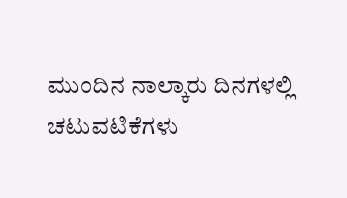ಮುಂದಿನ ನಾಲ್ಕಾರು ದಿನಗಳಲ್ಲಿ ಚಟುವಟಿಕೆಗಳು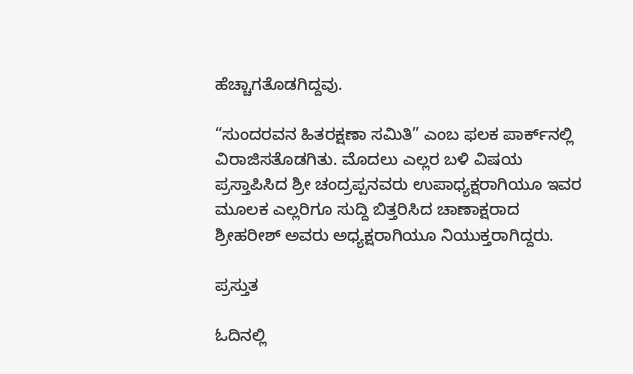ಹೆಚ್ಚಾಗತೊಡಗಿದ್ದವು.

“ಸುಂದರವನ ಹಿತರಕ್ಷಣಾ ಸಮಿತಿ” ಎಂಬ ಫಲಕ ಪಾರ್ಕ್‌ನಲ್ಲಿ ವಿರಾಜಿಸತೊಡಗಿತು. ಮೊದಲು ಎಲ್ಲರ ಬಳಿ ವಿಷಯ ಪ್ರಸ್ತಾಪಿಸಿದ ಶ್ರೀ ಚಂದ್ರಪ್ಪನವರು ಉಪಾಧ್ಯಕ್ಷರಾಗಿಯೂ ಇವರ ಮೂಲಕ ಎಲ್ಲರಿಗೂ ಸುದ್ದಿ ಬಿತ್ತರಿಸಿದ ಚಾಣಾಕ್ಷರಾದ ಶ್ರೀಹರೀಶ್ ಅವರು ಅಧ್ಯಕ್ಷರಾಗಿಯೂ ನಿಯುಕ್ತರಾಗಿದ್ದರು.

ಪ್ರಸ್ತುತ

ಓದಿನಲ್ಲಿ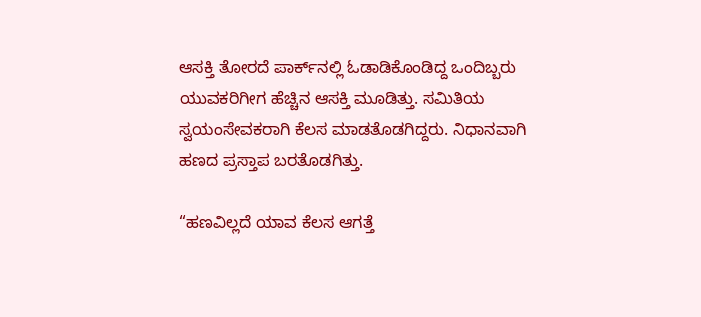ಆಸಕ್ತಿ ತೋರದೆ ಪಾರ್ಕ್‌ನಲ್ಲಿ ಓಡಾಡಿಕೊಂಡಿದ್ದ ಒಂದಿಬ್ಬರು ಯುವಕರಿಗೀಗ ಹೆಚ್ಚಿನ ಆಸಕ್ತಿ ಮೂಡಿತ್ತು. ಸಮಿತಿಯ ಸ್ವಯಂಸೇವಕರಾಗಿ ಕೆಲಸ ಮಾಡತೊಡಗಿದ್ದರು. ನಿಧಾನವಾಗಿ ಹಣದ ಪ್ರಸ್ತಾಪ ಬರತೊಡಗಿತ್ತು.

“ಹಣವಿಲ್ಲದೆ ಯಾವ ಕೆಲಸ ಆಗತ್ತೆ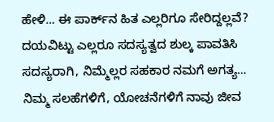ಹೇಳಿ... ಈ ಪಾರ್ಕ್‌ನ ಹಿತ ಎಲ್ಲರಿಗೂ ಸೇರಿದ್ದಲ್ಲವೆ? ದಯವಿಟ್ಟು ಎಲ್ಲರೂ ಸದಸ್ಯತ್ವದ ಶುಲ್ಕ ಪಾವತಿಸಿ ಸದಸ್ಯರಾಗಿ, ನಿಮ್ಮೆಲ್ಲರ ಸಹಕಾರ ನಮಗೆ ಅಗತ್ಯ... ನಿಮ್ಮ ಸಲಹೆಗಳಿಗೆ, ಯೋಚನೆಗಳಿಗೆ ನಾವು ಜೀವ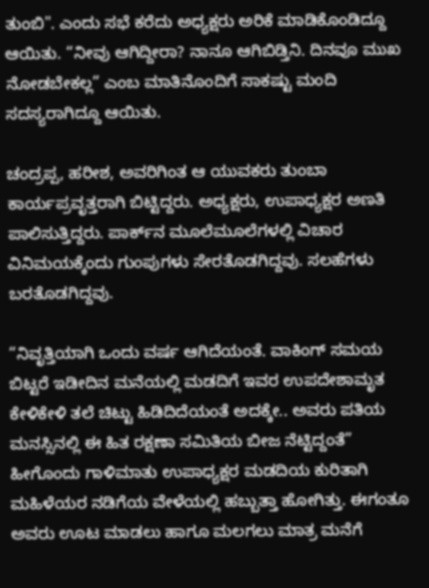ತುಂಬಿ". ಎಂದು ಸಭೆ ಕರೆದು ಅಧ್ಯಕ್ಷರು ಅರಿಕೆ ಮಾಡಿಕೊಂಡಿದ್ದೂ ಆಯಿತು. “ನೀವು ಆಗಿದ್ದೀರಾ? ನಾನೂ ಆಗಿಬಿಡ್ತಿನಿ. ದಿನವೂ ಮುಖ ನೋಡಬೇಕಲ್ಲ” ಎಂಬ ಮಾತಿನೊಂದಿಗೆ ಸಾಕಷ್ಟು ಮಂದಿ ಸದಸ್ಯರಾಗಿದ್ದೂ ಆಯಿತು.

ಚಂದ್ರಪ್ಪ, ಹರೀಶ, ಅವರಿಗಿಂತ ಆ ಯುವಕರು ತುಂಬಾ ಕಾರ್ಯಪ್ರವೃತ್ತರಾಗಿ ಬಿಟ್ಟಿದ್ದರು. ಅಧ್ಯಕ್ಷರು, ಉಪಾಧ್ಯಕ್ಷರ ಅಣತಿ ಪಾಲಿಸುತ್ತಿದ್ದರು. ಪಾರ್ಕ್‌ನ ಮೂಲೆಮೂಲೆಗಳಲ್ಲಿ ವಿಚಾರ ವಿನಿಮಯಕ್ಕೆಂದು ಗುಂಪುಗಳು ಸೇರತೊಡಗಿದ್ದವು. ಸಲಹೆಗಳು ಬರತೊಡಗಿದ್ದವು.

“ನಿವೃತ್ತಿಯಾಗಿ ಒಂದು ವರ್ಷ ಆಗಿದೆಯಂತೆ. ವಾಕಿಂಗ್ ಸಮಯ ಬಿಟ್ಟರೆ ಇಡೀದಿನ ಮನೆಯಲ್ಲಿ ಮಡದಿಗೆ ಇವರ ಉಪದೇಶಾಮೃತ ಕೇಳಿಕೇಳಿ ತಲೆ ಚಿಟ್ಟು ಹಿಡಿದಿದೆಯಂತೆ ಅದಕ್ಕೇ.. ಅವರು ಪತಿಯ ಮನಸ್ಸಿನಲ್ಲಿ ಈ ಹಿತ ರಕ್ಷಣಾ ಸಮಿತಿಯ ಬೀಜ ನೆಟ್ಟಿದ್ದಂತೆ” ಹೀಗೊಂದು ಗಾಳಿಮಾತು ಉಪಾಧ್ಯಕ್ಷರ ಮಡದಿಯ ಕುರಿತಾಗಿ ಮಹಿಳೆಯರ ನಡಿಗೆಯ ವೇಳೆಯಲ್ಲಿ ಹಬ್ಬುತ್ತಾ ಹೋಗಿತ್ತು. ಈಗಂತೂ ಅವರು ಊಟ ಮಾಡಲು ಹಾಗೂ ಮಲಗಲು ಮಾತ್ರ ಮನೆಗೆ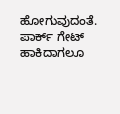ಹೋಗುವುದಂತೆ. ಪಾರ್ಕ್ ಗೇಟ್ ಹಾಕಿದಾಗಲೂ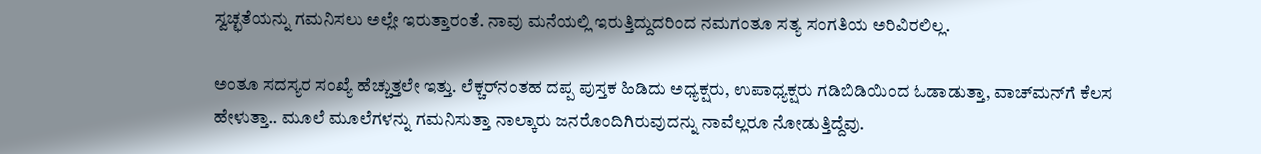ಸ್ವಚ್ಛತೆಯನ್ನು ಗಮನಿಸಲು ಅಲ್ಲೇ ಇರುತ್ತಾರಂತೆ. ನಾವು ಮನೆಯಲ್ಲಿ ಇರುತ್ತಿದ್ದುದರಿಂದ ನಮಗಂತೂ ಸತ್ಯ ಸಂಗತಿಯ ಅರಿವಿರಲಿಲ್ಲ.

ಅಂತೂ ಸದಸ್ಯರ ಸಂಖ್ಯೆ ಹೆಚ್ಚುತ್ತಲೇ ಇತ್ತು. ಲೆಕ್ಚರ್‌ನಂತಹ ದಪ್ಪ ಪುಸ್ತಕ ಹಿಡಿದು ಅಧ್ಯಕ್ಷರು, ಉಪಾಧ್ಯಕ್ಷರು ಗಡಿಬಿಡಿಯಿಂದ ಓಡಾಡುತ್ತಾ, ವಾಚ್‌ಮನ್‌ಗೆ ಕೆಲಸ ಹೇಳುತ್ತಾ.. ಮೂಲೆ ಮೂಲೆಗಳನ್ನು ಗಮನಿಸುತ್ತಾ ನಾಲ್ಕಾರು ಜನರೊಂದಿಗಿರುವುದನ್ನು ನಾವೆಲ್ಲರೂ ನೋಡುತ್ತಿದ್ದೆವು.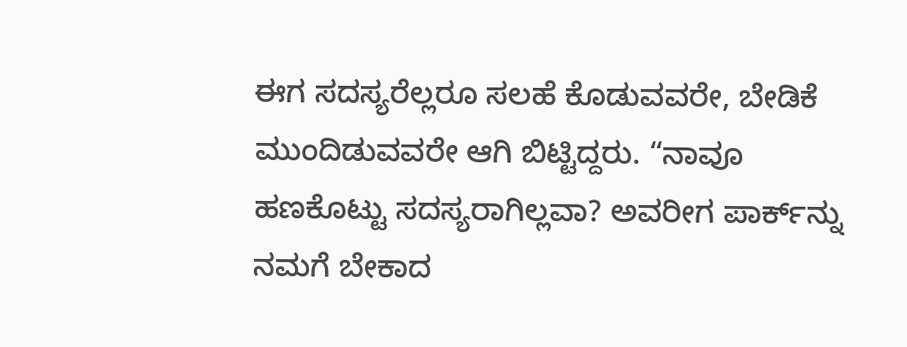ಈಗ ಸದಸ್ಯರೆಲ್ಲರೂ ಸಲಹೆ ಕೊಡುವವರೇ, ಬೇಡಿಕೆ ಮುಂದಿಡುವವರೇ ಆಗಿ ಬಿಟ್ಟಿದ್ದರು. “ನಾವೂ ಹಣಕೊಟ್ಟು ಸದಸ್ಯರಾಗಿಲ್ಲವಾ? ಅವರೀಗ ಪಾರ್ಕ್‌ನ್ನು ನಮಗೆ ಬೇಕಾದ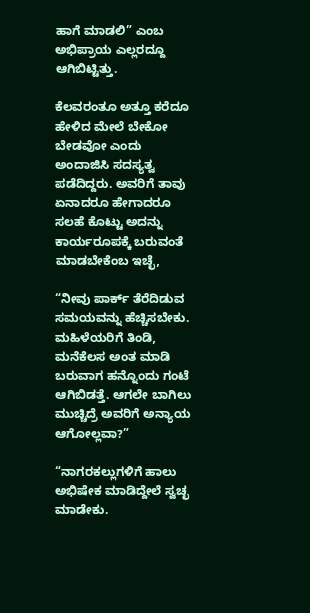ಹಾಗೆ ಮಾಡಲಿ” ಎಂಬ ಅಭಿಪ್ರಾಯ ಎಲ್ಲರದ್ದೂ ಆಗಿಬಿಟ್ಟಿತ್ತು.

ಕೆಲವರಂತೂ ಅತ್ತೂ ಕರೆದೂ ಹೇಳಿದ ಮೇಲೆ ಬೇಕೋ ಬೇಡವೋ ಎಂದು ಅಂದಾಜಿಸಿ ಸದಸ್ಯತ್ವ ಪಡೆದಿದ್ದರು. ಅವರಿಗೆ ತಾವು ಏನಾದರೂ ಹೇಗಾದರೂ ಸಲಹೆ ಕೊಟ್ಟು ಅದನ್ನು ಕಾರ್ಯರೂಪಕ್ಕೆ ಬರುವಂತೆ ಮಾಡಬೇಕೆಂಬ ಇಚ್ಛೆ,

“ನೀವು ಪಾರ್ಕ್ ತೆರೆದಿಡುವ ಸಮಯವನ್ನು ಹೆಚ್ಚಿಸಬೇಕು. ಮಹಿಳೆಯರಿಗೆ ತಿಂಡಿ, ಮನೆಕೆಲಸ ಅಂತ ಮಾಡಿ ಬರುವಾಗ ಹನ್ನೊಂದು ಗಂಟೆ ಆಗಿಬಿಡತ್ತೆ. ಆಗಲೇ ಬಾಗಿಲು ಮುಚ್ಚಿದ್ರೆ ಅವರಿಗೆ ಅನ್ಯಾಯ ಆಗೋಲ್ಲವಾ?”

“ನಾಗರಕಲ್ಲುಗಳಿಗೆ ಹಾಲು ಅಭಿಷೇಕ ಮಾಡಿದ್ದೇಲೆ ಸ್ವಚ್ಛ ಮಾಡೇಕು.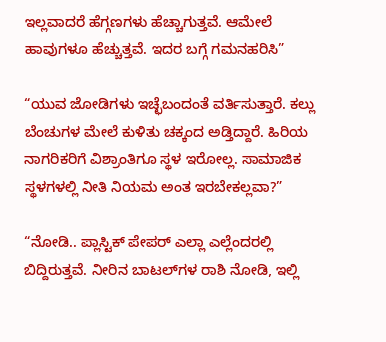ಇಲ್ಲವಾದರೆ ಹೆಗ್ಗಣಗಳು ಹೆಚ್ಚಾಗುತ್ತವೆ. ಆಮೇಲೆ ಹಾವುಗಳೂ ಹೆಚ್ಚುತ್ತವೆ. ಇದರ ಬಗ್ಗೆ ಗಮನಹರಿಸಿ”

“ಯುವ ಜೋಡಿಗಳು ಇಚ್ಛೆಬಂದಂತೆ ವರ್ತಿಸುತ್ತಾರೆ. ಕಲ್ಲು ಬೆಂಚುಗಳ ಮೇಲೆ ಕುಳಿತು ಚಕ್ಕಂದ ಅಡ್ತಿದ್ದಾರೆ. ಹಿರಿಯ ನಾಗರಿಕರಿಗೆ ವಿಶ್ರಾಂತಿಗೂ ಸ್ಥಳ ಇರೋಲ್ಲ. ಸಾಮಾಜಿಕ ಸ್ಥಳಗಳಲ್ಲಿ ನೀತಿ ನಿಯಮ ಅಂತ ಇರಬೇಕಲ್ಲವಾ?”

“ನೋಡಿ.. ಪ್ಲಾಸ್ಟಿಕ್ ಪೇಪರ್ ಎಲ್ಲಾ ಎಲ್ಲೆಂದರಲ್ಲಿ ಬಿದ್ದಿರುತ್ತವೆ. ನೀರಿನ ಬಾಟಲ್‌ಗಳ ರಾಶಿ ನೋಡಿ, ಇಲ್ಲಿ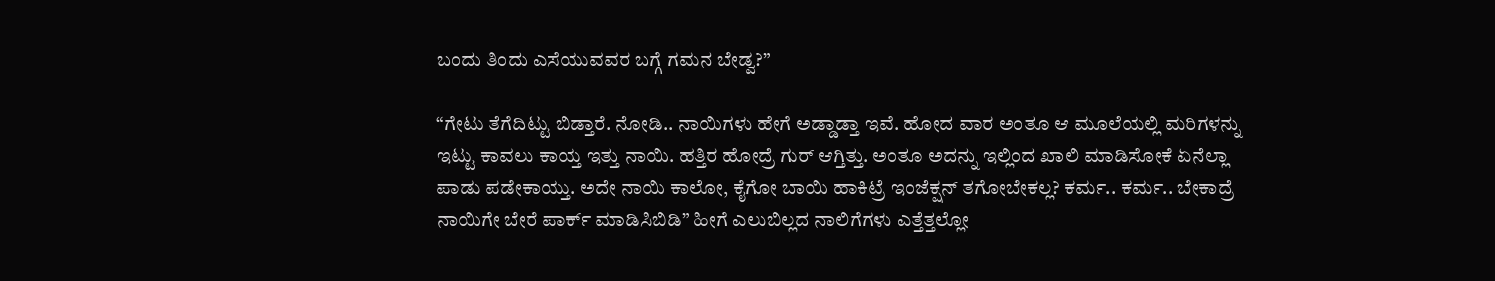ಬಂದು ತಿಂದು ಎಸೆಯುವವರ ಬಗ್ಗೆ ಗಮನ ಬೇಡ್ವ?”

“ಗೇಟು ತೆಗೆದಿಟ್ಟು ಬಿಡ್ತಾರೆ. ನೋಡಿ.. ನಾಯಿಗಳು ಹೇಗೆ ಅಡ್ಡಾಡ್ತಾ ಇವೆ. ಹೋದ ವಾರ ಅಂತೂ ಆ ಮೂಲೆಯಲ್ಲಿ ಮರಿಗಳನ್ನು ಇಟ್ಟು ಕಾವಲು ಕಾಯ್ತ ಇತ್ತು ನಾಯಿ. ಹತ್ತಿರ ಹೋದ್ರೆ ಗುರ್ ಆಗ್ತಿತ್ತು. ಅಂತೂ ಅದನ್ನು ಇಲ್ಲಿಂದ ಖಾಲಿ ಮಾಡಿಸೋಕೆ ಏನೆಲ್ಲಾ ಪಾಡು ಪಡೇಕಾಯ್ತು. ಅದೇ ನಾಯಿ ಕಾಲೋ, ಕೈಗೋ ಬಾಯಿ ಹಾಕಿಟ್ರೆ ಇಂಜೆಕ್ಷನ್ ತಗೋಬೇಕಲ್ಲ? ಕರ್ಮ.. ಕರ್ಮ.. ಬೇಕಾದ್ರೆ ನಾಯಿಗೇ ಬೇರೆ ಪಾರ್ಕ್ ಮಾಡಿಸಿಬಿಡಿ” ಹೀಗೆ ಎಲುಬಿಲ್ಲದ ನಾಲಿಗೆಗಳು ಎತ್ತೆತ್ತಲ್ಲೋ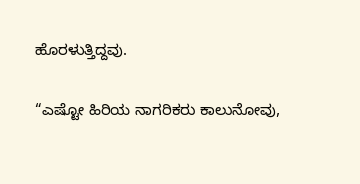ಹೊರಳುತ್ತಿದ್ದವು.

“ಎಷ್ಟೋ ಹಿರಿಯ ನಾಗರಿಕರು ಕಾಲುನೋವು,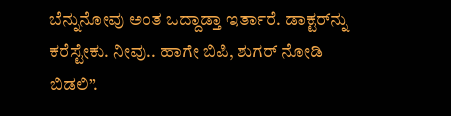ಬೆನ್ನುನೋವು ಅಂತ ಒದ್ದಾಡ್ತಾ ಇರ್ತಾರೆ. ಡಾಕ್ಟರ್‌ನ್ನು ಕರೆಸ್ಟೇಕು. ನೀವು.. ಹಾಗೇ ಬಿಪಿ, ಶುಗರ್ ನೋಡಿ ಬಿಡಲಿ”.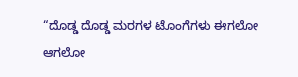“ದೊಡ್ಡ ದೊಡ್ಡ ಮರಗಳ ಟೊಂಗೆಗಳು ಈಗಲೋ ಆಗಲೋ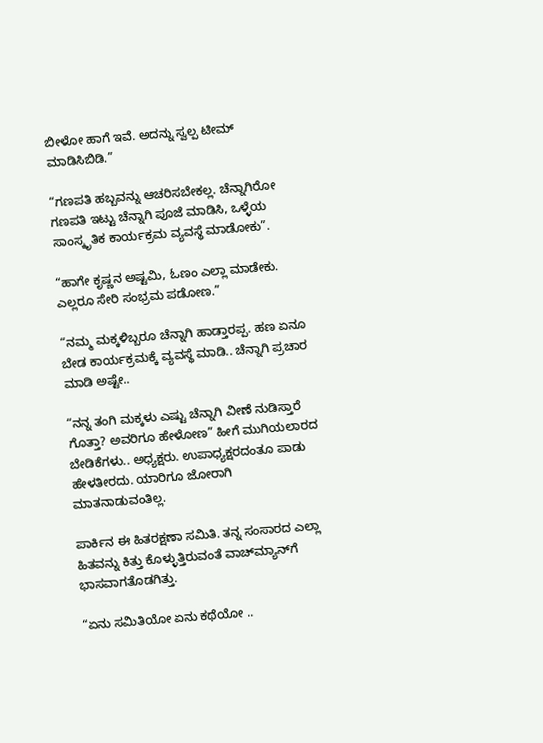ಬೀಳೋ ಹಾಗೆ ಇವೆ. ಅದನ್ನು ಸ್ವಲ್ಪ ಟೀಮ್ ಮಾಡಿಸಿಬಿಡಿ.”

“ಗಣಪತಿ ಹಬ್ಬವನ್ನು ಆಚರಿಸಬೇಕಲ್ಲ. ಚೆನ್ನಾಗಿರೋ ಗಣಪತಿ ಇಟ್ಟು ಚೆನ್ನಾಗಿ ಪೂಜೆ ಮಾಡಿಸಿ, ಒಳ್ಳೆಯ ಸಾಂಸ್ಕೃತಿಕ ಕಾರ್ಯಕ್ರಮ ವ್ಯವಸ್ಥೆ ಮಾಡೋಕು”.

“ಹಾಗೇ ಕೃಷ್ಣನ ಅಷ್ಟಮಿ, ಓಣಂ ಎಲ್ಲಾ ಮಾಡೇಕು. ಎಲ್ಲರೂ ಸೇರಿ ಸಂಭ್ರಮ ಪಡೋಣ.”

“ನಮ್ಮ ಮಕ್ಕಳಿಬ್ಬರೂ ಚೆನ್ನಾಗಿ ಹಾಡ್ತಾರಪ್ಪ. ಹಣ ಏನೂ ಬೇಡ ಕಾರ್ಯಕ್ರಮಕ್ಕೆ ವ್ಯವಸ್ಥೆ ಮಾಡಿ.. ಚೆನ್ನಾಗಿ ಪ್ರಚಾರ ಮಾಡಿ ಅಷ್ಟೇ..

“ನನ್ನ ತಂಗಿ ಮಕ್ಕಳು ಎಷ್ಟು ಚೆನ್ನಾಗಿ ವೀಣೆ ನುಡಿಸ್ತಾರೆ ಗೊತ್ತಾ? ಅವರಿಗೂ ಹೇಳೋಣ” ಹೀಗೆ ಮುಗಿಯಲಾರದ ಬೇಡಿಕೆಗಳು.. ಅಧ್ಯಕ್ಷರು. ಉಪಾಧ್ಯಕ್ಷರದಂತೂ ಪಾಡು ಹೇಳತೀರದು. ಯಾರಿಗೂ ಜೋರಾಗಿ ಮಾತನಾಡುವಂತಿಲ್ಲ.

ಪಾರ್ಕಿನ ಈ ಹಿತರಕ್ಷಣಾ ಸಮಿತಿ. ತನ್ನ ಸಂಸಾರದ ಎಲ್ಲಾ ಹಿತವನ್ನು ಕಿತ್ತು ಕೊಳ್ಳುತ್ತಿರುವಂತೆ ವಾಚ್‌ಮ್ಯಾನ್‌ಗೆ ಭಾಸವಾಗತೊಡಗಿತ್ತು.

“ಏನು ಸಮಿತಿಯೋ ಏನು ಕಥೆಯೋ ..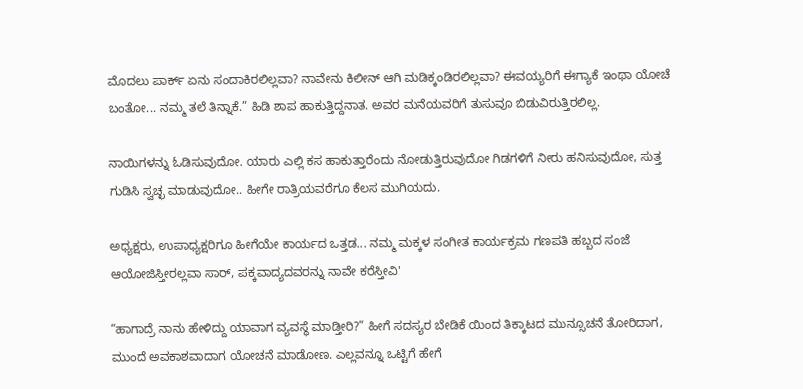ಮೊದಲು ಪಾರ್ಕ್ ಏನು ಸಂದಾಕಿರಲಿಲ್ಲವಾ? ನಾವೇನು ಕಿಲೀನ್ ಆಗಿ ಮಡಿಕ್ಕಂಡಿರಲಿಲ್ಲವಾ? ಈವಯ್ಯರಿಗೆ ಈಗ್ಯಾಕೆ ಇಂಥಾ ಯೋಚೆ ಬಂತೋ... ನಮ್ಮ ತಲೆ ತಿನ್ನಾಕೆ.” ಹಿಡಿ ಶಾಪ ಹಾಕುತ್ತಿದ್ದನಾತ. ಅವರ ಮನೆಯವರಿಗೆ ತುಸುವೂ ಬಿಡುವಿರುತ್ತಿರಲಿಲ್ಲ.

ನಾಯಿಗಳನ್ನು ಓಡಿಸುವುದೋ. ಯಾರು ಎಲ್ಲಿ ಕಸ ಹಾಕುತ್ತಾರೆಂದು ನೋಡುತ್ತಿರುವುದೋ ಗಿಡಗಳಿಗೆ ನೀರು ಹನಿಸುವುದೋ, ಸುತ್ತ ಗುಡಿಸಿ ಸ್ವಚ್ಛ ಮಾಡುವುದೋ.. ಹೀಗೇ ರಾತ್ರಿಯವರೆಗೂ ಕೆಲಸ ಮುಗಿಯದು.

ಅಧ್ಯಕ್ಷರು, ಉಪಾಧ್ಯಕ್ಷರಿಗೂ ಹೀಗೆಯೇ ಕಾರ್ಯದ ಒತ್ತಡ... ನಮ್ಮ ಮಕ್ಕಳ ಸಂಗೀತ ಕಾರ್ಯಕ್ರಮ ಗಣಪತಿ ಹಬ್ಬದ ಸಂಜೆ ಆಯೋಜಿಸ್ತೀರಲ್ಲವಾ ಸಾರ್, ಪಕ್ಕವಾದ್ಯದವರನ್ನು ನಾವೇ ಕರೆಸ್ತೀವಿ'

“ಹಾಗಾದ್ರೆ ನಾನು ಹೇಳಿದ್ದು ಯಾವಾಗ ವ್ಯವಸ್ಥೆ ಮಾಡ್ತೀರಿ?” ಹೀಗೆ ಸದಸ್ಯರ ಬೇಡಿಕೆ ಯಿಂದ ತಿಕ್ಕಾಟದ ಮುನ್ಸೂಚನೆ ತೋರಿದಾಗ, ಮುಂದೆ ಅವಕಾಶವಾದಾಗ ಯೋಚನೆ ಮಾಡೋಣ. ಎಲ್ಲವನ್ನೂ ಒಟ್ಟಿಗೆ ಹೇಗೆ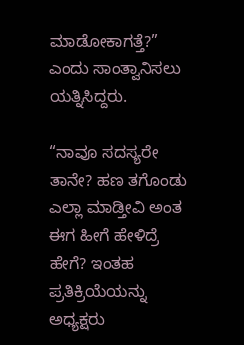ಮಾಡೋಕಾಗತ್ತೆ?” ಎಂದು ಸಾಂತ್ವಾನಿಸಲು ಯತ್ನಿಸಿದ್ದರು.

“ನಾವೂ ಸದಸ್ಯರೇ ತಾನೇ? ಹಣ ತಗೊಂಡು ಎಲ್ಲಾ ಮಾಡ್ತೀವಿ ಅಂತ ಈಗ ಹೀಗೆ ಹೇಳಿದ್ರೆ ಹೇಗೆ? ಇಂತಹ ಪ್ರತಿಕ್ರಿಯೆಯನ್ನು ಅಧ್ಯಕ್ಷರು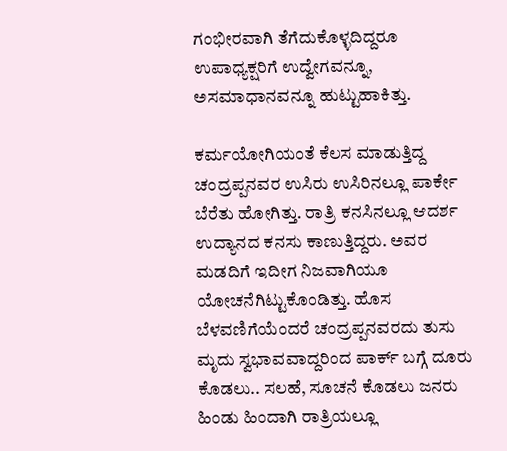ಗಂಭೀರವಾಗಿ ತೆಗೆದುಕೊಳ್ಳದಿದ್ದರೂ ಉಪಾಧ್ಯಕ್ಷರಿಗೆ ಉದ್ವೇಗವನ್ನೂ, ಅಸಮಾಧಾನವನ್ನೂ ಹುಟ್ಟುಹಾಕಿತ್ತು.

ಕರ್ಮಯೋಗಿಯಂತೆ ಕೆಲಸ ಮಾಡುತ್ತಿದ್ದ ಚಂದ್ರಪ್ಪನವರ ಉಸಿರು ಉಸಿರಿನಲ್ಲೂ ಪಾರ್ಕೇ ಬೆರೆತು ಹೋಗಿತ್ತು. ರಾತ್ರಿ ಕನಸಿನಲ್ಲೂ ಆದರ್ಶ ಉದ್ಯಾನದ ಕನಸು ಕಾಣುತ್ತಿದ್ದರು. ಅವರ ಮಡದಿಗೆ ಇದೀಗ ನಿಜವಾಗಿಯೂ ಯೋಚನೆಗಿಟ್ಟುಕೊಂಡಿತ್ತು. ಹೊಸ ಬೆಳವಣಿಗೆಯೆಂದರೆ ಚಂದ್ರಪ್ಪನವರದು ತುಸು ಮೃದು ಸ್ವಭಾವವಾದ್ದರಿಂದ ಪಾರ್ಕ್ ಬಗ್ಗೆ ದೂರು ಕೊಡಲು.. ಸಲಹೆ, ಸೂಚನೆ ಕೊಡಲು ಜನರು ಹಿಂಡು ಹಿಂದಾಗಿ ರಾತ್ರಿಯಲ್ಲೂ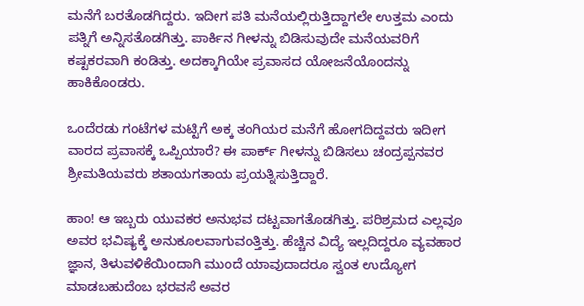ಮನೆಗೆ ಬರತೊಡಗಿದ್ದರು. ಇದೀಗ ಪತಿ ಮನೆಯಲ್ಲಿರುತ್ತಿದ್ದಾಗಲೇ ಉತ್ತಮ ಎಂದು ಪತ್ನಿಗೆ ಅನ್ನಿಸತೊಡಗಿತ್ತು. ಪಾರ್ಕಿನ ಗೀಳನ್ನು ಬಿಡಿಸುವುದೇ ಮನೆಯವರಿಗೆ ಕಷ್ಟಕರವಾಗಿ ಕಂಡಿತ್ತು. ಅದಕ್ಕಾಗಿಯೇ ಪ್ರವಾಸದ ಯೋಜನೆಯೊಂದನ್ನು ಹಾಕಿಕೊಂಡರು.

ಒಂದೆರಡು ಗಂಟೆಗಳ ಮಟ್ಟಿಗೆ ಅಕ್ಕ ತಂಗಿಯರ ಮನೆಗೆ ಹೋಗದಿದ್ದವರು ಇದೀಗ ವಾರದ ಪ್ರವಾಸಕ್ಕೆ ಒಪ್ಪಿಯಾರೆ? ಈ ಪಾರ್ಕ್ ಗೀಳನ್ನು ಬಿಡಿಸಲು ಚಂದ್ರಪ್ಪನವರ ಶ್ರೀಮತಿಯವರು ಶತಾಯಗತಾಯ ಪ್ರಯತ್ನಿಸುತ್ತಿದ್ದಾರೆ.

ಹಾಂ! ಆ ಇಬ್ಬರು ಯುವಕರ ಅನುಭವ ದಟ್ಟವಾಗತೊಡಗಿತ್ತು. ಪರಿಶ್ರಮದ ಎಲ್ಲವೂ ಅವರ ಭವಿಷ್ಯಕ್ಕೆ ಅನುಕೂಲವಾಗುವಂತ್ತಿತ್ತು. ಹೆಚ್ಚಿನ ವಿದ್ಯೆ ಇಲ್ಲದಿದ್ದರೂ ವ್ಯವಹಾರ ಜ್ಞಾನ, ತಿಳುವಳಿಕೆಯಿಂದಾಗಿ ಮುಂದೆ ಯಾವುದಾದರೂ ಸ್ವಂತ ಉದ್ಯೋಗ ಮಾಡಬಹುದೆಂಬ ಭರವಸೆ ಅವರ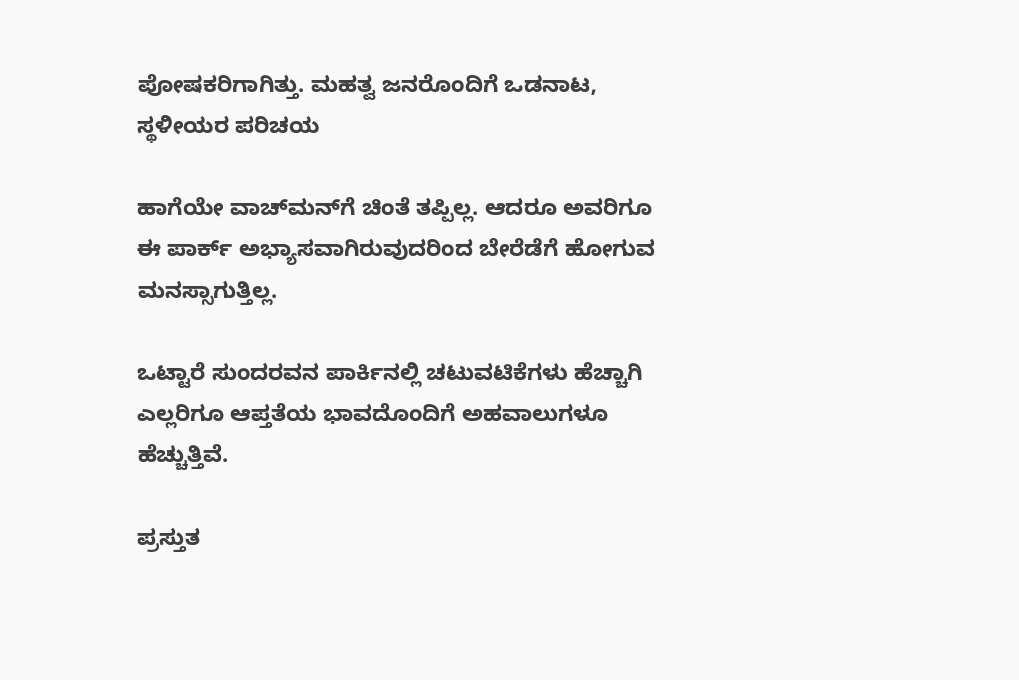ಪೋಷಕರಿಗಾಗಿತ್ತು. ಮಹತ್ವ ಜನರೊಂದಿಗೆ ಒಡನಾಟ, ಸ್ಥಳೀಯರ ಪರಿಚಯ

ಹಾಗೆಯೇ ವಾಚ್‌ಮನ್‌ಗೆ ಚಿಂತೆ ತಪ್ಪಿಲ್ಲ. ಆದರೂ ಅವರಿಗೂ ಈ ಪಾರ್ಕ್ ಅಭ್ಯಾಸವಾಗಿರುವುದರಿಂದ ಬೇರೆಡೆಗೆ ಹೋಗುವ ಮನಸ್ಸಾಗುತ್ತಿಲ್ಲ.

ಒಟ್ಟಾರೆ ಸುಂದರವನ ಪಾರ್ಕಿನಲ್ಲಿ ಚಟುವಟಿಕೆಗಳು ಹೆಚ್ಚಾಗಿ ಎಲ್ಲರಿಗೂ ಆಪ್ತತೆಯ ಭಾವದೊಂದಿಗೆ ಅಹವಾಲುಗಳೂ ಹೆಚ್ಚುತ್ತಿವೆ.

ಪ್ರಸ್ತುತ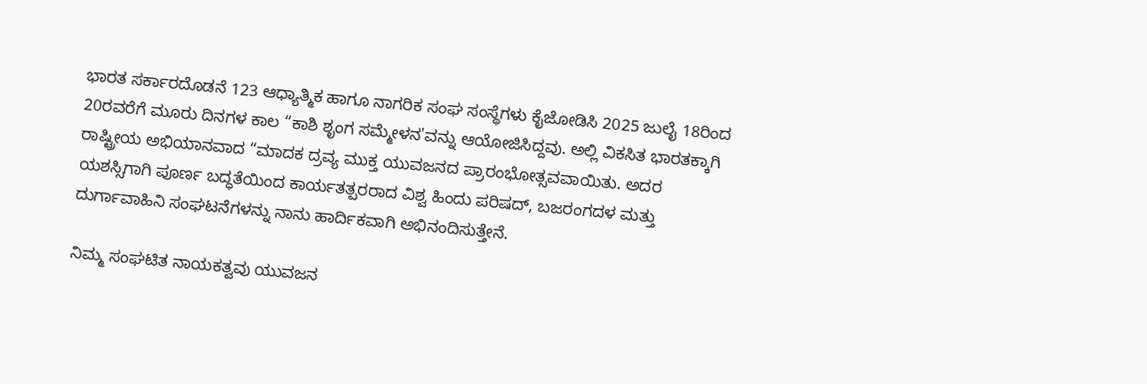ಭಾರತ ಸರ್ಕಾರದೊಡನೆ 123 ಆಧ್ಯಾತ್ಮಿಕ ಹಾಗೂ ನಾಗರಿಕ ಸಂಘ ಸಂಸ್ಥೆಗಳು ಕೈಜೋಡಿಸಿ 2025 ಜುಲೈ 18ರಿಂದ 20ರವರೆಗೆ ಮೂರು ದಿನಗಳ ಕಾಲ “ಕಾಶಿ ಶೃಂಗ ಸಮ್ಮೇಳನ'ವನ್ನು ಆಯೋಜಿಸಿದ್ದವು. ಅಲ್ಲಿ ವಿಕಸಿತ ಭಾರತಕ್ಕಾಗಿ ರಾಷ್ಟ್ರೀಯ ಅಭಿಯಾನವಾದ “ಮಾದಕ ದ್ರವ್ಯ ಮುಕ್ತ ಯುವಜನದ ಪ್ರಾರಂಭೋತ್ಸವವಾಯಿತು. ಅದರ ಯಶಸ್ಸಿಗಾಗಿ ಪೂರ್ಣ ಬದ್ಧತೆಯಿಂದ ಕಾರ್ಯತತ್ಪರರಾದ ವಿಶ್ವ ಹಿಂದು ಪರಿಷದ್, ಬಜರಂಗದಳ ಮತ್ತು ದುರ್ಗಾವಾಹಿನಿ ಸಂಘಟನೆಗಳನ್ನು ನಾನು ಹಾರ್ದಿಕವಾಗಿ ಅಭಿನಂದಿಸುತ್ತೇನೆ.

ನಿಮ್ಮ ಸಂಘಟಿತ ನಾಯಕತ್ವವು ಯುವಜನ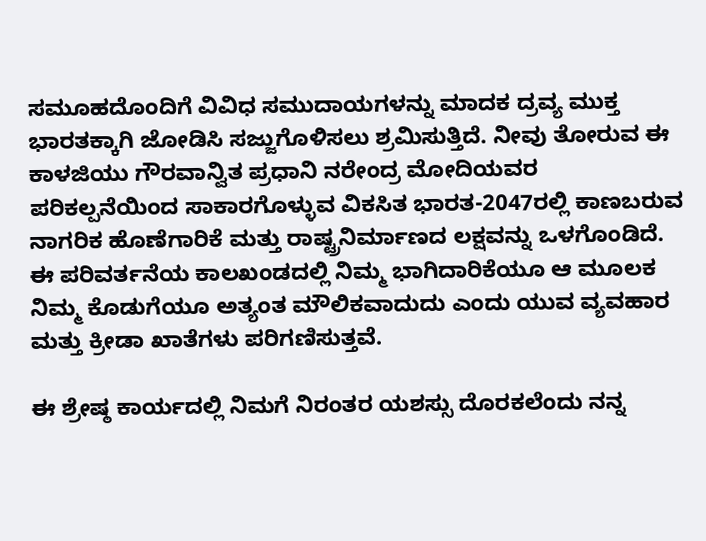ಸಮೂಹದೊಂದಿಗೆ ವಿವಿಧ ಸಮುದಾಯಗಳನ್ನು ಮಾದಕ ದ್ರವ್ಯ ಮುಕ್ತ ಭಾರತಕ್ಕಾಗಿ ಜೋಡಿಸಿ ಸಜ್ಜುಗೊಳಿಸಲು ಶ್ರಮಿಸುತ್ತಿದೆ. ನೀವು ತೋರುವ ಈ ಕಾಳಜಿಯು ಗೌರವಾನ್ವಿತ ಪ್ರಧಾನಿ ನರೇಂದ್ರ ಮೋದಿಯವರ ಪರಿಕಲ್ಪನೆಯಿಂದ ಸಾಕಾರಗೊಳ್ಳುವ ವಿಕಸಿತ ಭಾರತ-2047ರಲ್ಲಿ ಕಾಣಬರುವ ನಾಗರಿಕ ಹೊಣೆಗಾರಿಕೆ ಮತ್ತು ರಾಷ್ಟ್ರನಿರ್ಮಾಣದ ಲಕ್ಷವನ್ನು ಒಳಗೊಂಡಿದೆ. ಈ ಪರಿವರ್ತನೆಯ ಕಾಲಖಂಡದಲ್ಲಿ ನಿಮ್ಮ ಭಾಗಿದಾರಿಕೆಯೂ ಆ ಮೂಲಕ ನಿಮ್ಮ ಕೊಡುಗೆಯೂ ಅತ್ಯಂತ ಮೌಲಿಕವಾದುದು ಎಂದು ಯುವ ವ್ಯವಹಾರ ಮತ್ತು ಕ್ರೀಡಾ ಖಾತೆಗಳು ಪರಿಗಣಿಸುತ್ತವೆ.

ಈ ಶ್ರೇಷ್ಠ ಕಾರ್ಯದಲ್ಲಿ ನಿಮಗೆ ನಿರಂತರ ಯಶಸ್ಸು ದೊರಕಲೆಂದು ನನ್ನ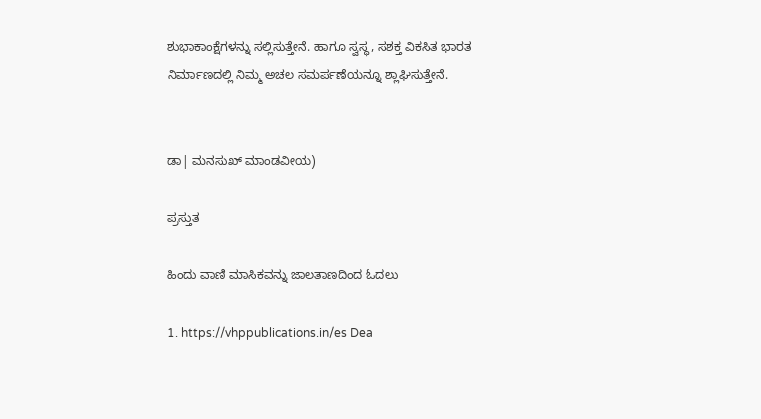ಶುಭಾಕಾಂಕ್ಷೆಗಳನ್ನು ಸಲ್ಲಿಸುತ್ತೇನೆ. ಹಾಗೂ ಸ್ವಸ್ಥ, ಸಶಕ್ತ ವಿಕಸಿತ ಭಾರತ ನಿರ್ಮಾಣದಲ್ಲಿ ನಿಮ್ಮ ಅಚಲ ಸಮರ್ಪಣೆಯನ್ನೂ ಶ್ಲಾಘಿಸುತ್ತೇನೆ.


ಡಾ| ಮನಸುಖ್ ಮಾಂಡವೀಯ)

ಪ್ರಸ್ತುತ

ಹಿಂದು ವಾಣಿ ಮಾಸಿಕವನ್ನು ಜಾಲತಾಣದಿಂದ ಓದಲು

1. https://vhppublications.in/es Dea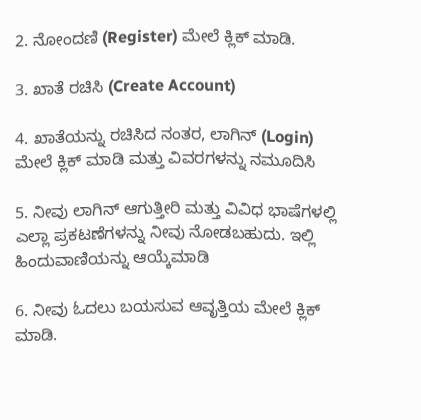2. ನೋಂದಣಿ (Register) ಮೇಲೆ ಕ್ಲಿಕ್ ಮಾಡಿ.

3. ಖಾತೆ ರಚಿಸಿ (Create Account)

4. ಖಾತೆಯನ್ನು ರಚಿಸಿದ ನಂತರ, ಲಾಗಿನ್ (Login) ಮೇಲೆ ಕ್ಲಿಕ್ ಮಾಡಿ ಮತ್ತು ವಿವರಗಳನ್ನು ನಮೂದಿಸಿ

5. ನೀವು ಲಾಗಿನ್ ಆಗುತ್ತೀರಿ ಮತ್ತು ವಿವಿಧ ಭಾಷೆಗಳಲ್ಲಿ ಎಲ್ಲಾ ಪ್ರಕಟಣೆಗಳನ್ನು ನೀವು ನೋಡಬಹುದು. ಇಲ್ಲಿ ಹಿಂದುವಾಣಿಯನ್ನು ಆಯ್ಕೆಮಾಡಿ

6. ನೀವು ಓದಲು ಬಯಸುವ ಆವೃತ್ತಿಯ ಮೇಲೆ ಕ್ಲಿಕ್ ಮಾಡಿ.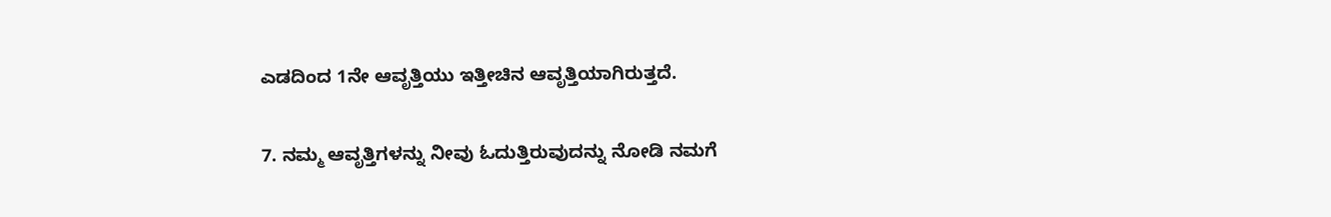ಎಡದಿಂದ 1ನೇ ಆವೃತ್ತಿಯು ಇತ್ತೀಚಿನ ಆವೃತ್ತಿಯಾಗಿರುತ್ತದೆ.

7. ನಮ್ಮ ಆವೃತ್ತಿಗಳನ್ನು ನೀವು ಓದುತ್ತಿರುವುದನ್ನು ನೋಡಿ ನಮಗೆ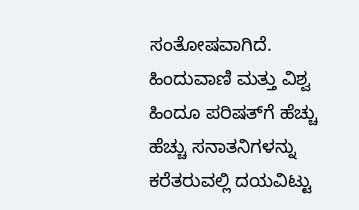ಸಂತೋಷವಾಗಿದೆ. ಹಿಂದುವಾಣಿ ಮತ್ತು ವಿಶ್ವ ಹಿಂದೂ ಪರಿಷತ್‌ಗೆ ಹೆಚ್ಚು ಹೆಚ್ಚು ಸನಾತನಿಗಳನ್ನು ಕರೆತರುವಲ್ಲಿ ದಯವಿಟ್ಟು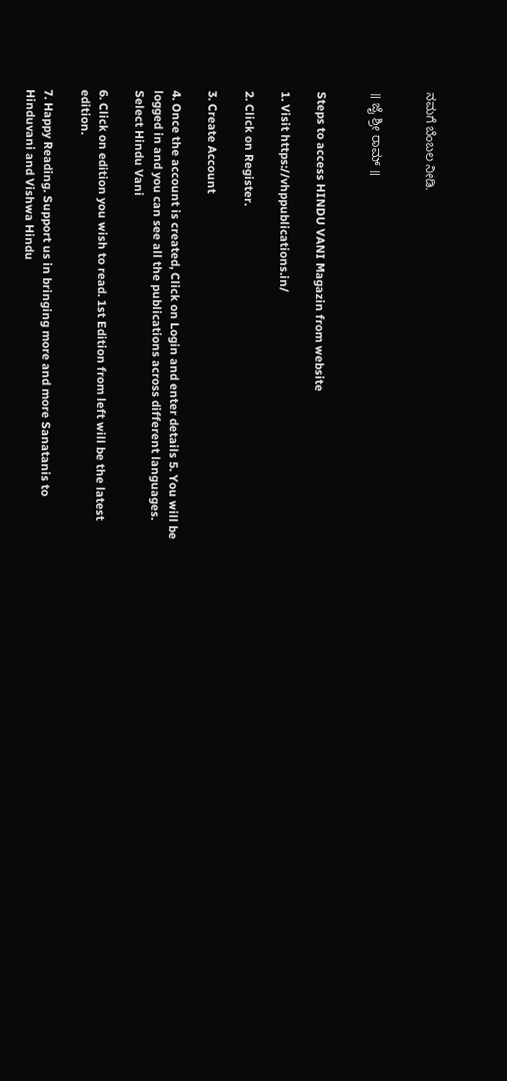ನಮಗೆ ಬೆಂಬಲ ನೀಡಿ.


॥ ಜೈ ಶ್ರೀ ರಾಮ್ ॥


Steps to access HINDU VANI Magazin from website

1. Visit https://vhppublications.in/

2. Click on Register.

3. Create Account

4. Once the account is created, Click on Login and enter details 5. You will be logged in and you can see all the publications across different languages. Select Hindu Vani

6. Click on edition you wish to read. 1st Edition from left will be the latest edition.

7. Happy Reading. Support us in bringing more and more Sanatanis to Hinduvani and Vishwa Hindu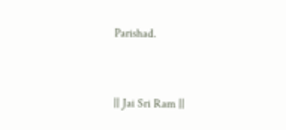Parishad.


|| Jai Sri Ram ||